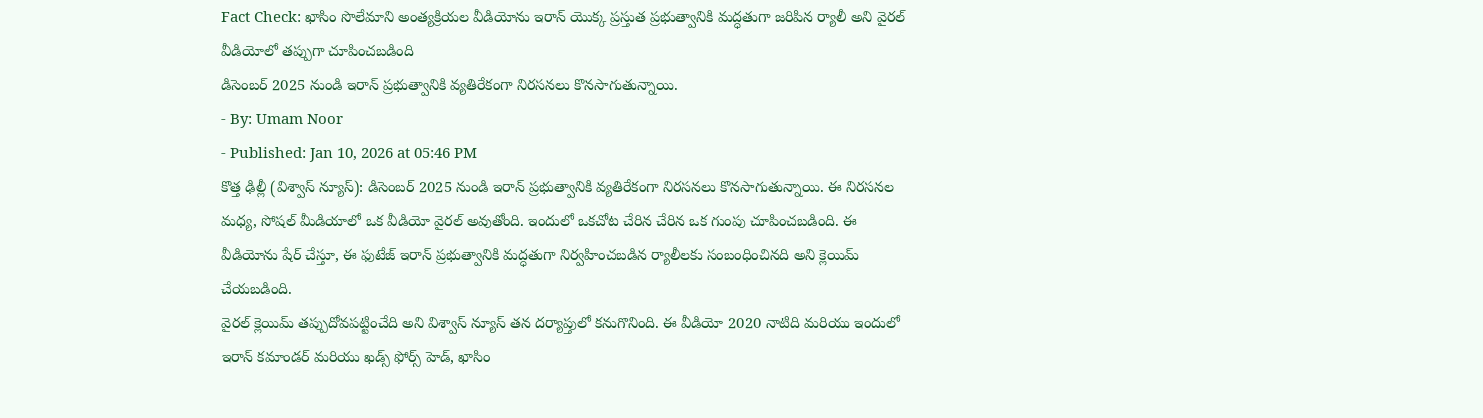Fact Check: ఖాసిం సొలేమాని అంత్యక్రియల వీడియోను ఇరాన్ యొక్క ప్రస్తుత ప్రభుత్వానికి మద్ధతుగా జరిపిన ర్యాలీ అని వైరల్ వీడియోలో తప్పుగా చూపించబడింది
డిసెంబర్ 2025 నుండి ఇరాన్ ప్రభుత్వానికి వ్యతిరేకంగా నిరసనలు కొనసాగుతున్నాయి.
- By: Umam Noor
- Published: Jan 10, 2026 at 05:46 PM
కొత్త ఢిల్లీ (విశ్వాస్ న్యూస్): డిసెంబర్ 2025 నుండి ఇరాన్ ప్రభుత్వానికి వ్యతిరేకంగా నిరసనలు కొనసాగుతున్నాయి. ఈ నిరసనల మధ్య, సోషల్ మీడియాలో ఒక వీడియో వైరల్ అవుతోంది. ఇందులో ఒకచోట చేరిన చేరిన ఒక గుంపు చూపించబడింది. ఈ వీడియోను షేర్ చేస్తూ, ఈ ఫుటేజ్ ఇరాన్ ప్రభుత్వానికి మద్ధతుగా నిర్వహించబడిన ర్యాలీలకు సంబంధించినది అని క్లెయిమ్ చేయబడింది.
వైరల్ క్లెయిమ్ తప్పుదోవపట్టించేది అని విశ్వాస్ న్యూస్ తన దర్యాప్తులో కనుగొనింది. ఈ వీడియో 2020 నాటిది మరియు ఇందులో ఇరాన్ కమాండర్ మరియు ఖడ్స్ ఫోర్స్ హెడ్, ఖాసిం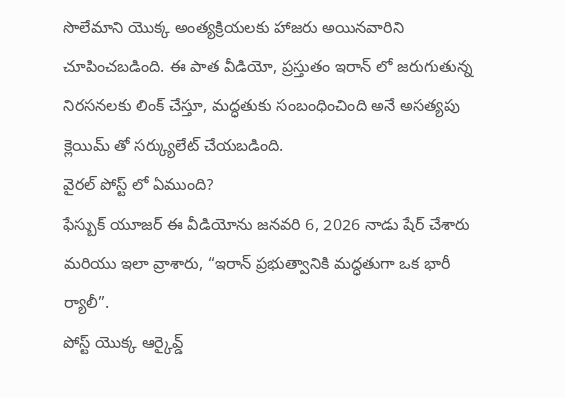సొలేమాని యొక్క అంత్యక్రియలకు హాజరు అయినవారిని చూపించబడింది. ఈ పాత వీడియో, ప్రస్తుతం ఇరాన్ లో జరుగుతున్న నిరసనలకు లింక్ చేస్తూ, మద్ధతుకు సంబంధించింది అనే అసత్యపు క్లెయిమ్ తో సర్క్యులేట్ చేయబడింది.
వైరల్ పోస్ట్ లో ఏముంది?
ఫేస్బుక్ యూజర్ ఈ వీడియోను జనవరి 6, 2026 నాడు షేర్ చేశారు మరియు ఇలా వ్రాశారు, “ఇరాన్ ప్రభుత్వానికి మద్ధతుగా ఒక భారీ ర్యాలీ”.
పోస్ట్ యొక్క ఆర్కైవ్డ్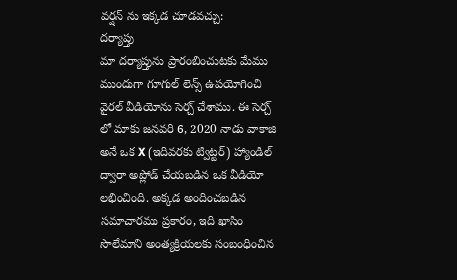వర్షన్ ను ఇక్కడ చూడవచ్చు:
దర్యాప్తు
మా దర్యాప్తును ప్రారంబించుటకు మేము ముందుగా గూగుల్ లెన్స్ ఉపయోగించి వైరల్ వీడియోను సెర్చ్ చేశాము. ఈ సెర్చ్ లో మాకు జనవరి 6, 2020 నాడు వాకాజి అనే ఒక X (ఇదివరకు ట్విట్టర్) హ్యాండిల్ ద్వారా అప్లోడ్ చేయబడిన ఒక వీడియో లభించింది. అక్కడ అందించబడిన సమాచారము ప్రకారం, ఇది ఖాసిం సొలేమాని అంత్యక్రియలకు సంబంధించిన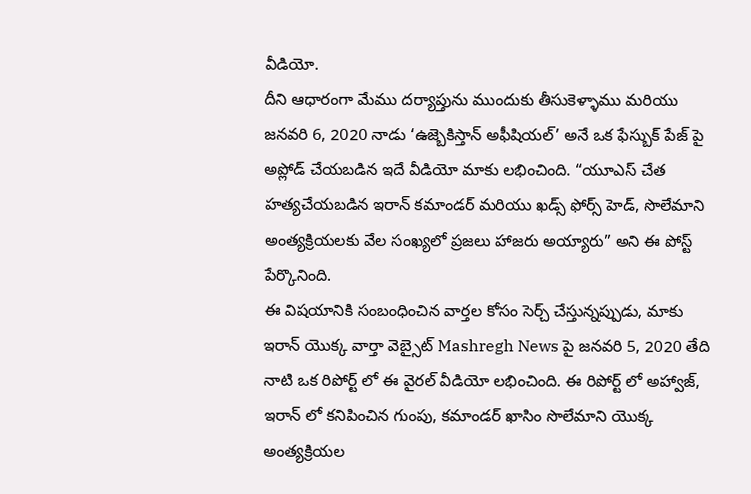వీడియో.
దీని ఆధారంగా మేము దర్యాప్తును ముందుకు తీసుకెళ్ళాము మరియు జనవరి 6, 2020 నాడు ‘ఉజ్బెకిస్తాన్ అఫీషియల్’ అనే ఒక ఫేస్బుక్ పేజ్ పై అప్లోడ్ చేయబడిన ఇదే వీడియో మాకు లభించింది. “యూఎస్ చేత హత్యచేయబడిన ఇరాన్ కమాండర్ మరియు ఖడ్స్ ఫోర్స్ హెడ్, సొలేమాని అంత్యక్రియలకు వేల సంఖ్యలో ప్రజలు హాజరు అయ్యారు” అని ఈ పోస్ట్ పేర్కొనింది.
ఈ విషయానికి సంబంధించిన వార్తల కోసం సెర్చ్ చేస్తున్నప్పుడు, మాకు ఇరాన్ యొక్క వార్తా వెబ్సైట్ Mashregh News పై జనవరి 5, 2020 తేది నాటి ఒక రిపోర్ట్ లో ఈ వైరల్ వీడియో లభించింది. ఈ రిపోర్ట్ లో అహ్వాజ్, ఇరాన్ లో కనిపించిన గుంపు, కమాండర్ ఖాసిం సొలేమాని యొక్క అంత్యక్రియల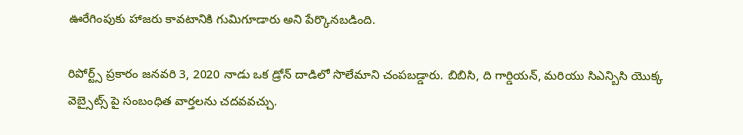ఊరేగింపుకు హాజరు కావటానికి గుమిగూడారు అని పేర్కొనబడింది.

రిపోర్ట్స్ ప్రకారం జనవరి 3, 2020 నాడు ఒక డ్రోన్ దాడిలో సొలేమాని చంపబడ్డారు. బిబిసి, ది గార్డియన్, మరియు సిఎన్బిసి యొక్క వెబ్సైట్స్ పై సంబంధిత వార్తలను చదవవచ్చు.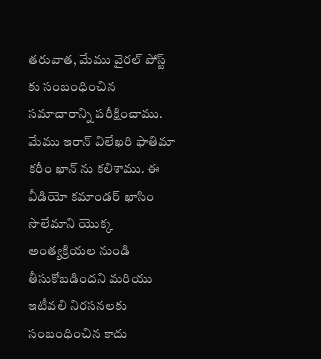తరువాత, మేము వైరల్ పోస్ట్ కు సంబంధించిన సమాచారాన్ని పరీక్షించాము. మేము ఇరాన్ విలేఖరి ఫాతిమా కరీం ఖాన్ ను కలిశాము. ఈ వీడియో కమాండర్ ఖాసిం సొలేమాని యొక్క అంత్యక్రియల నుండి తీసుకోబడిందని మరియు ఇటీవలి నిరసనలకు సంబంధించిన కాదు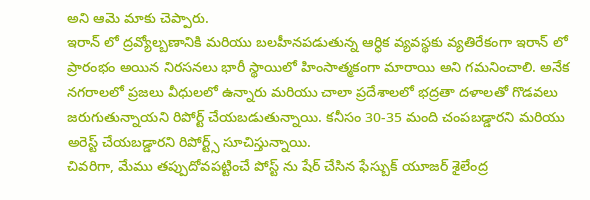అని ఆమె మాకు చెప్పారు.
ఇరాన్ లో ద్రవ్యోల్బణానికి మరియు బలహీనపడుతున్న ఆర్ధిక వ్యవస్థకు వ్యతిరేకంగా ఇరాన్ లో ప్రారంభం అయిన నిరసనలు భారీ స్థాయిలో హింసాత్మకంగా మారాయి అని గమనించాలి. అనేక నగరాలలో ప్రజలు వీధులలో ఉన్నారు మరియు చాలా ప్రదేశాలలో భద్రతా దళాలతో గొడవలు జరుగుతున్నాయని రిపోర్ట్ చేయబడుతున్నాయి. కనీసం 30-35 మంది చంపబడ్డారని మరియు అరెస్ట్ చేయబడ్డారని రిపోర్ట్స్ సూచిస్తున్నాయి.
చివరిగా, మేము తప్పుదోవపట్టించే పోస్ట్ ను షేర్ చేసిన ఫేస్బుక్ యూజర్ శైలేంద్ర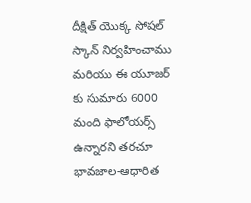దీక్షిత్ యొక్క సోషల్ స్కాన్ నిర్వహించాము మరియు ఈ యూజర్ కు సుమారు 6000 మంది ఫాలోయర్స్ ఉన్నారని తరచూ భావజాల-ఆధారిత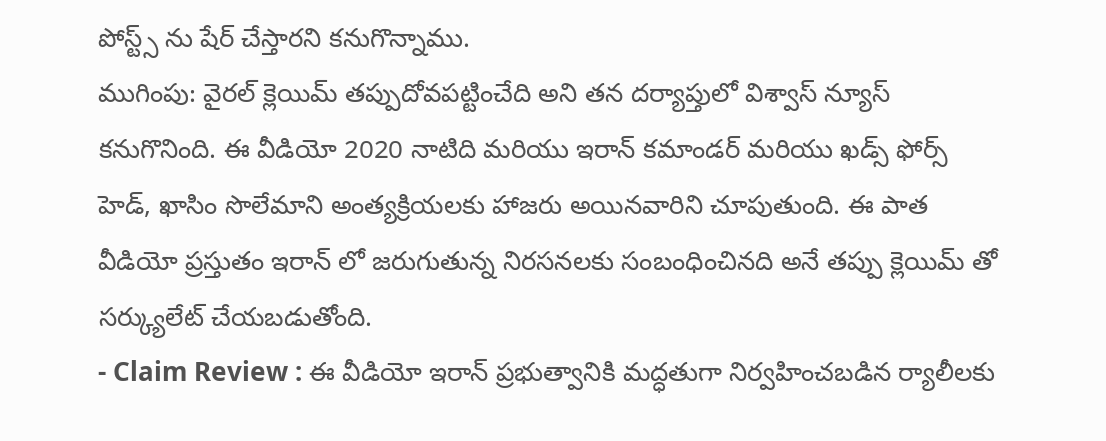పోస్ట్స్ ను షేర్ చేస్తారని కనుగొన్నాము.
ముగింపు: వైరల్ క్లెయిమ్ తప్పుదోవపట్టించేది అని తన దర్యాప్తులో విశ్వాస్ న్యూస్ కనుగొనింది. ఈ వీడియో 2020 నాటిది మరియు ఇరాన్ కమాండర్ మరియు ఖడ్స్ ఫోర్స్ హెడ్, ఖాసిం సొలేమాని అంత్యక్రియలకు హాజరు అయినవారిని చూపుతుంది. ఈ పాత వీడియో ప్రస్తుతం ఇరాన్ లో జరుగుతున్న నిరసనలకు సంబంధించినది అనే తప్పు క్లెయిమ్ తో సర్క్యులేట్ చేయబడుతోంది.
- Claim Review : ఈ వీడియో ఇరాన్ ప్రభుత్వానికి మద్ధతుగా నిర్వహించబడిన ర్యాలీలకు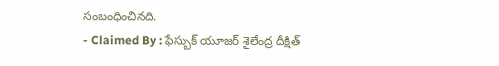సంబంధించినది.
- Claimed By : ఫేస్బుక్ యూజర్ శైలేంద్ర దీక్షిత్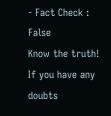- Fact Check : False
Know the truth! If you have any doubts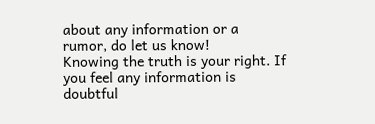about any information or a rumor, do let us know!
Knowing the truth is your right. If you feel any information is doubtful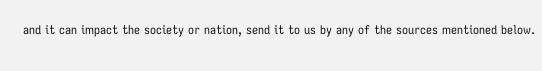and it can impact the society or nation, send it to us by any of the sources mentioned below.